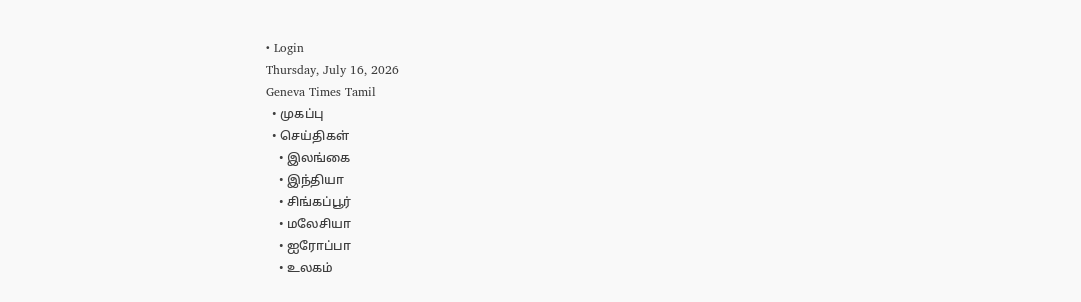• Login
Thursday, July 16, 2026
Geneva Times Tamil
  • முகப்பு
  • செய்திகள்
    • இலங்கை
    • இந்தியா
    • சிங்கப்பூர்
    • மலேசியா
    • ஐரோப்பா
    • உலகம்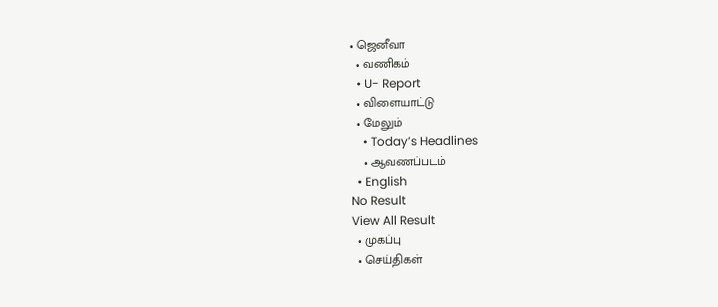• ஜெனீவா
  • வணிகம்
  • U- Report
  • விளையாட்டு
  • மேலும்
    • Today’s Headlines
    • ஆவணப்படம்
  • English
No Result
View All Result
  • முகப்பு
  • செய்திகள்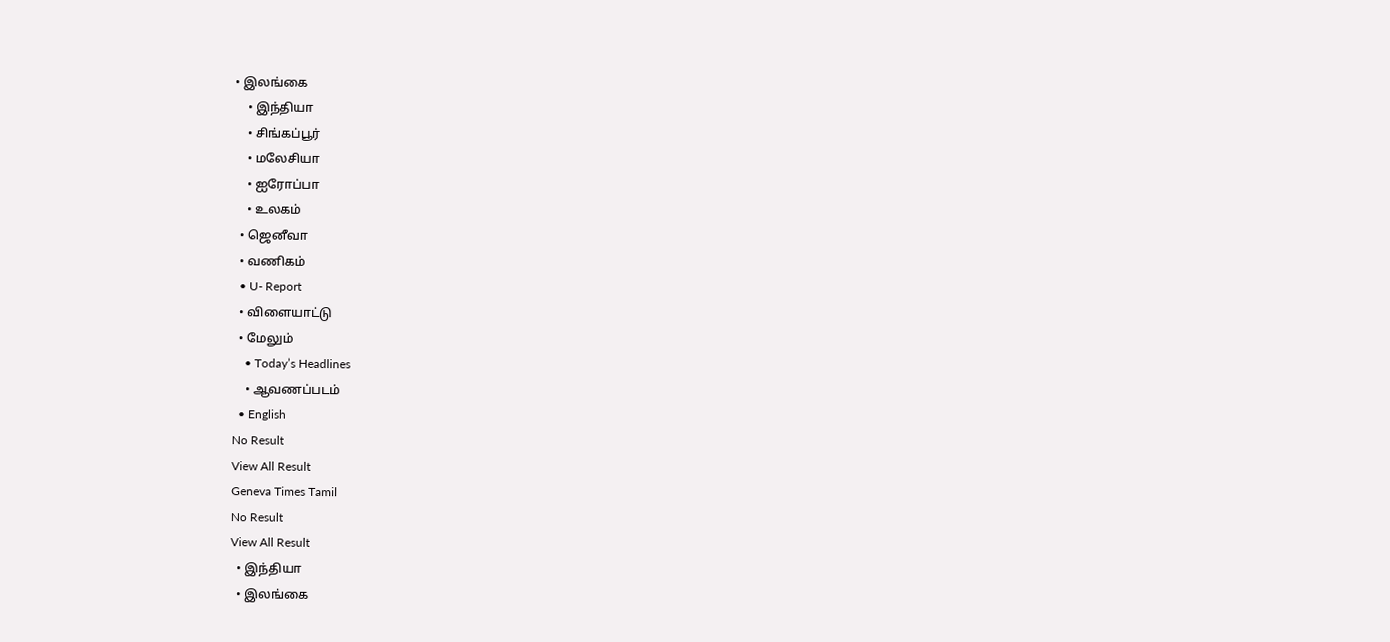• இலங்கை
    • இந்தியா
    • சிங்கப்பூர்
    • மலேசியா
    • ஐரோப்பா
    • உலகம்
  • ஜெனீவா
  • வணிகம்
  • U- Report
  • விளையாட்டு
  • மேலும்
    • Today’s Headlines
    • ஆவணப்படம்
  • English
No Result
View All Result
Geneva Times Tamil
No Result
View All Result
  • இந்தியா
  • இலங்கை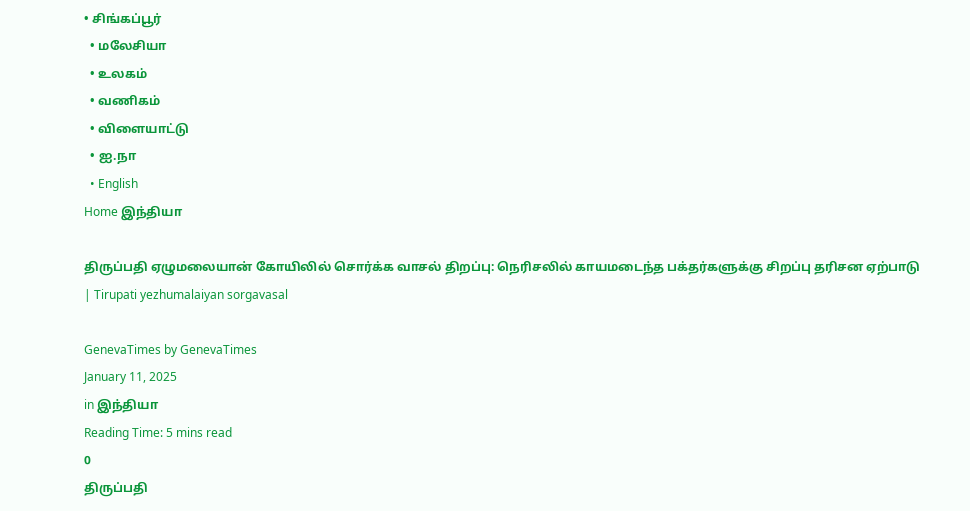• சிங்கப்பூர்
  • மலேசியா
  • உலகம்
  • வணிகம்
  • விளையாட்டு
  • ஐ.நா
  • English
Home இந்தியா

திருப்பதி ஏழுமலையான் கோயிலில் சொர்க்க வாசல் திறப்பு: நெரிசலில் காயமடைந்த பக்தர்களுக்கு சிறப்பு தரிசன ஏற்பாடு | Tirupati yezhumalaiyan sorgavasal

GenevaTimes by GenevaTimes
January 11, 2025
in இந்தியா
Reading Time: 5 mins read
0
திருப்பதி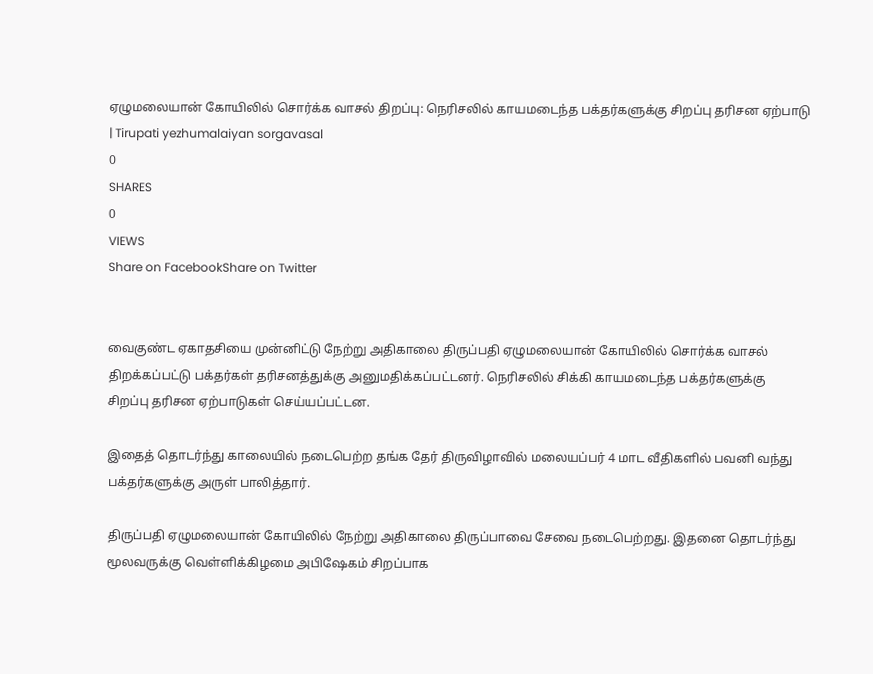ஏழுமலையான் கோயிலில் சொர்க்க வாசல் திறப்பு: நெரிசலில் காயமடைந்த பக்தர்களுக்கு சிறப்பு தரிசன ஏற்பாடு | Tirupati yezhumalaiyan sorgavasal
0
SHARES
0
VIEWS
Share on FacebookShare on Twitter


வைகுண்ட ஏகாதசியை முன்னிட்டு நேற்று அதிகாலை திருப்பதி ஏழுமலையான் கோயிலில் சொர்க்க வாசல் திறக்கப்பட்டு பக்தர்கள் தரிசனத்துக்கு அனுமதிக்கப்பட்டனர். நெரிசலில் சிக்கி காயமடைந்த பக்தர்களுக்கு சிறப்பு தரிசன ஏற்பாடுகள் செய்யப்பட்டன.

இதைத் தொடர்ந்து காலையில் நடைபெற்ற தங்க தேர் திருவிழாவில் மலையப்பர் 4 மாட வீதிகளில் பவனி வந்து பக்தர்களுக்கு அருள் பாலித்தார்.

திருப்பதி ஏழுமலையான் கோயிலில் நேற்று அதிகாலை திருப்பாவை சேவை நடைபெற்றது. இதனை தொடர்ந்து மூலவருக்கு வெள்ளிக்கிழமை அபிஷேகம் சிறப்பாக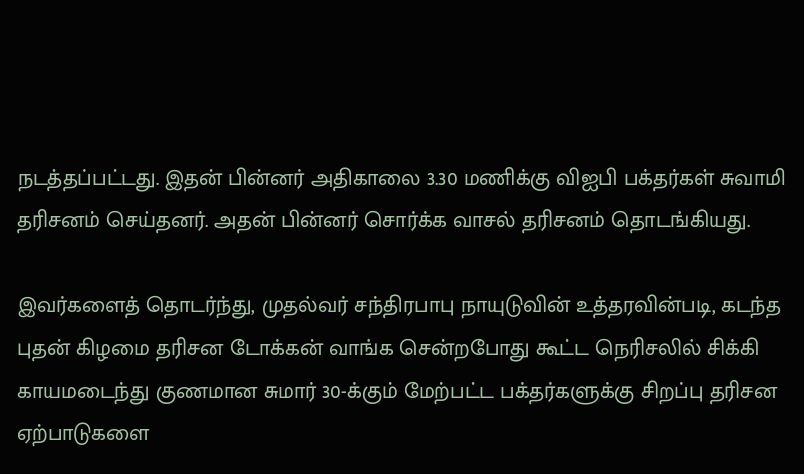நடத்தப்பட்டது. இதன் பின்னர் அதிகாலை 3.30 மணிக்கு விஐபி பக்தர்கள் சுவாமி தரிசனம் செய்தனர். அதன் பின்னர் சொர்க்க வாசல் தரிசனம் தொடங்கியது.

இவர்களைத் தொடர்ந்து, முதல்வர் சந்திரபாபு நாயுடுவின் உத்தரவின்படி, கடந்த புதன் கிழமை தரிசன டோக்கன் வாங்க சென்றபோது கூட்ட நெரிசலில் சிக்கி காயமடைந்து குணமான சுமார் 30-க்கும் மேற்பட்ட பக்தர்களுக்கு சிறப்பு தரிசன ஏற்பாடுகளை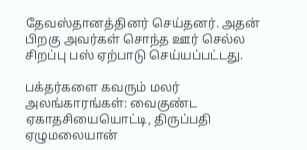தேவஸ்தானத்தினர் செய்தனர். அதன் பிறகு அவர்கள் சொந்த ஊர் செல்ல சிறப்பு பஸ் ஏற்பாடு செய்யப்பட்டது.

பக்தர்களை கவரும் மலர் அலங்காரங்கள்: வைகுண்ட ஏகாதசியையொட்டி, திருப்பதி ஏழுமலையான்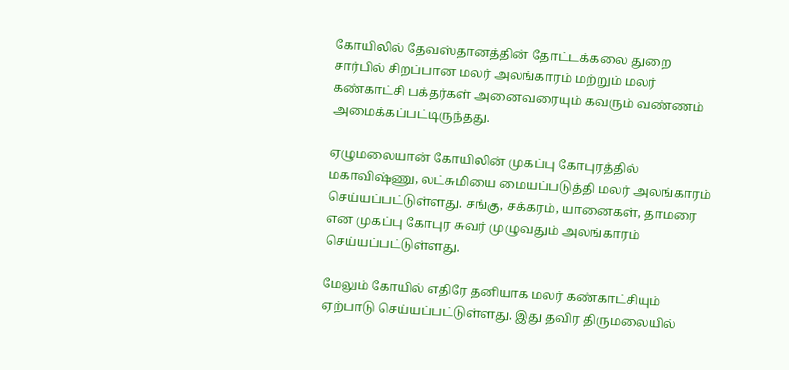கோயிலில் தேவஸ்தானத்தின் தோட்டக்கலை துறை சார்பில் சிறப்பான மலர் அலங்காரம் மற்றும் மலர் கண்காட்சி பக்தர்கள் அனைவரையும் கவரும் வண்ணம் அமைக்கப்பட்டிருந்தது.

ஏழுமலையான் கோயிலின் முகப்பு கோபுரத்தில் மகாவிஷ்ணு, லட்சுமியை மையப்படுத்தி மலர் அலங்காரம் செய்யப்பட்டுள்ளது. சங்கு, சக்கரம், யானைகள், தாமரை என முகப்பு கோபுர சுவர் முழுவதும் அலங்காரம் செய்யப்பட்டுள்ளது.

மேலும் கோயில் எதிரே தனியாக மலர் கண்காட்சியும் ஏற்பாடு செய்யப்பட்டுள்ளது. இது தவிர திருமலையில்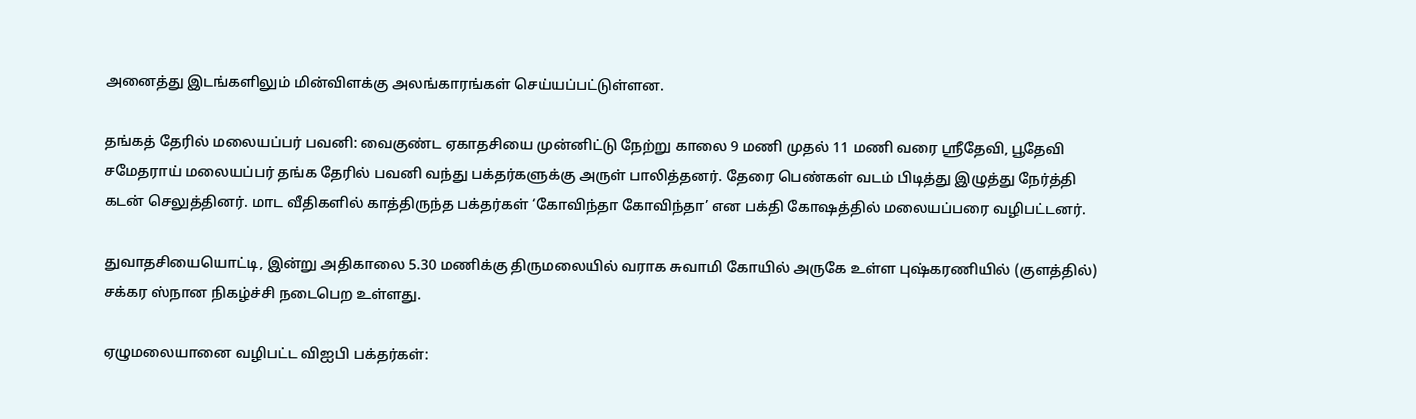அனைத்து இடங்களிலும் மின்விளக்கு அலங்காரங்கள் செய்யப்பட்டுள்ளன.

தங்கத் தேரில் மலையப்பர் பவனி: வைகுண்ட ஏகாதசியை முன்னிட்டு நேற்று காலை 9 மணி முதல் 11 மணி வரை ஸ்ரீதேவி, பூதேவி சமேதராய் மலையப்பர் தங்க தேரில் பவனி வந்து பக்தர்களுக்கு அருள் பாலித்தனர். தேரை பெண்கள் வடம் பிடித்து இழுத்து நேர்த்தி கடன் செலுத்தினர். மாட வீதிகளில் காத்திருந்த பக்தர்கள் ‘கோவிந்தா கோவிந்தா’ என பக்தி கோஷத்தில் மலையப்பரை வழிபட்டனர்.

துவாதசியையொட்டி, இன்று அதிகாலை 5.30 மணிக்கு திருமலையில் வராக சுவாமி கோயில் அருகே உள்ள புஷ்கரணியில் (குளத்தில்) சக்கர ஸ்நான நிகழ்ச்சி நடைபெற உள்ளது.

ஏழுமலையானை வழிபட்ட விஐபி பக்தர்கள்: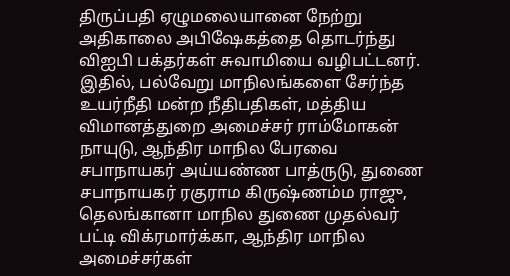திருப்பதி ஏழுமலையானை நேற்று அதிகாலை அபிஷேகத்தை தொடர்ந்து விஐபி பக்தர்கள் சுவாமியை வழிபட்டனர். இதில், பல்வேறு மாநிலங்களை சேர்ந்த உயர்நீதி மன்ற நீதிபதிகள், மத்திய விமானத்துறை அமைச்சர் ராம்மோகன் நாயுடு, ஆந்திர மாநில பேரவை சபாநாயகர் அய்யண்ண பாத்ருடு, துணை சபாநாயகர் ரகுராம கிருஷ்ணம்ம ராஜு, தெலங்கானா மாநில துணை முதல்வர் பட்டி விக்ரமார்க்கா, ஆந்திர மாநில அமைச்சர்கள்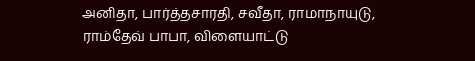அனிதா, பார்த்தசாரதி, சவீதா, ராமாநாயுடு, ராம்தேவ் பாபா, விளையாட்டு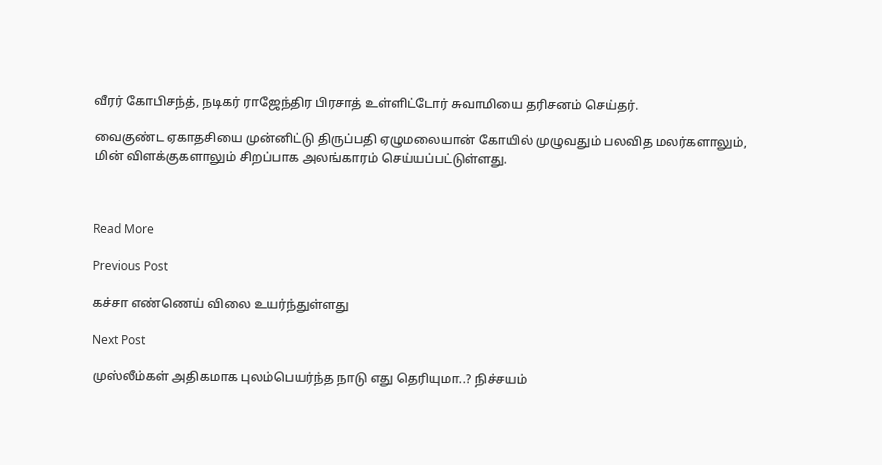வீரர் கோபிசந்த், நடிகர் ராஜேந்திர பிரசாத் உள்ளிட்டோர் சுவாமியை தரிசனம் செய்தர்.

வைகுண்ட ஏகாதசியை முன்னிட்டு திருப்பதி ஏழுமலையான் கோயில் முழுவதும் பலவித மலர்களாலும், மின் விளக்குகளாலும் சிறப்பாக அலங்காரம் செய்யப்பட்டுள்ளது.



Read More

Previous Post

கச்சா எண்ணெய் விலை உயர்ந்துள்ளது

Next Post

முஸ்லீம்கள் அதிகமாக புலம்பெயர்ந்த நாடு எது தெரியுமா..? நிச்சயம்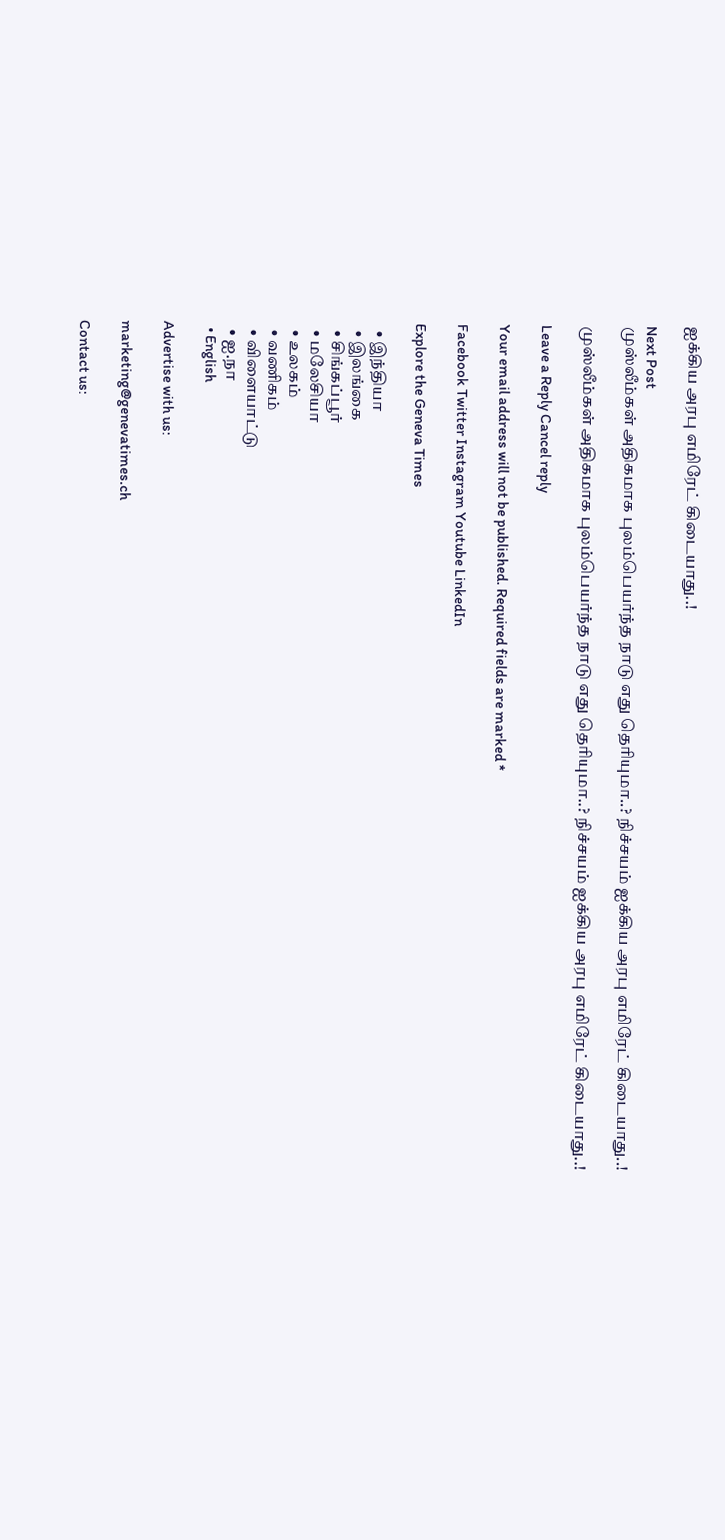ஐக்கிய அரபு எமிரேட் கிடையாது..!

Next Post
முஸ்லீம்கள் அதிகமாக புலம்பெயர்ந்த நாடு எது தெரியுமா..? நிச்சயம் ஐக்கிய அரபு எமிரேட் கிடையாது..!

முஸ்லீம்கள் அதிகமாக புலம்பெயர்ந்த நாடு எது தெரியுமா..? நிச்சயம் ஐக்கிய அரபு எமிரேட் கிடையாது..!

Leave a Reply Cancel reply

Your email address will not be published. Required fields are marked *

Facebook Twitter Instagram Youtube LinkedIn

Explore the Geneva Times

  • இந்தியா
  • இலங்கை
  • சிங்கப்பூர்
  • மலேசியா
  • உலகம்
  • வணிகம்
  • விளையாட்டு
  • ஐ.நா
  • English

Advertise with us:

marketing@genevatimes.ch

Contact us: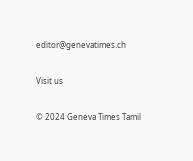editor@genevatimes.ch

Visit us

© 2024 Geneva Times Tamil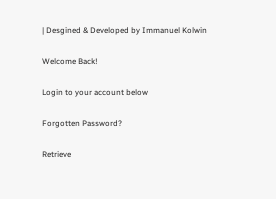| Desgined & Developed by Immanuel Kolwin

Welcome Back!

Login to your account below

Forgotten Password?

Retrieve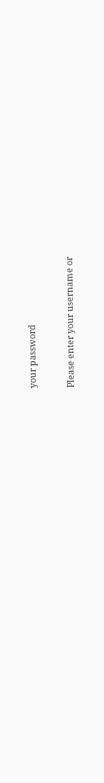your password

Please enter your username or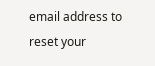email address to reset your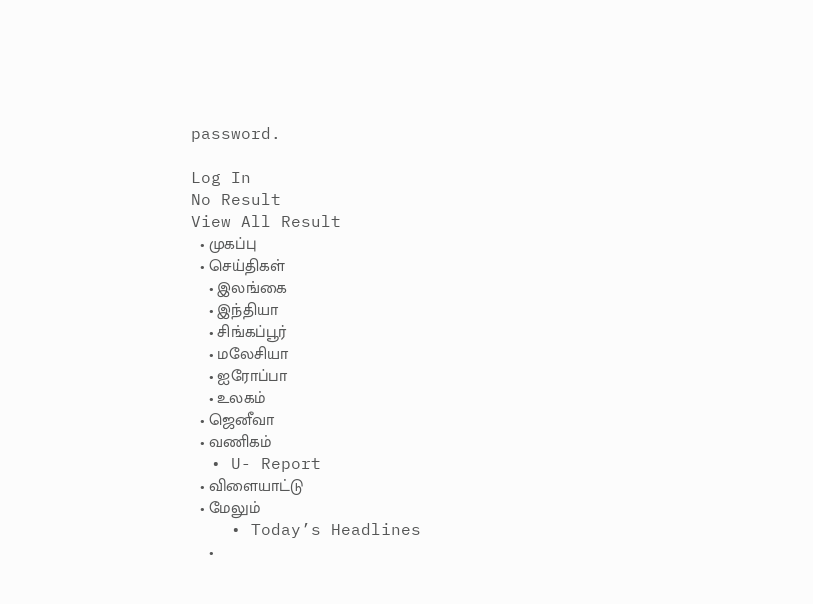password.

Log In
No Result
View All Result
  • முகப்பு
  • செய்திகள்
    • இலங்கை
    • இந்தியா
    • சிங்கப்பூர்
    • மலேசியா
    • ஐரோப்பா
    • உலகம்
  • ஜெனீவா
  • வணிகம்
  • U- Report
  • விளையாட்டு
  • மேலும்
    • Today’s Headlines
    •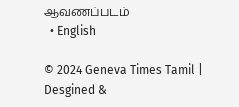ஆவணப்படம்
  • English

© 2024 Geneva Times Tamil | Desgined &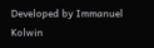Developed by Immanuel Kolwin